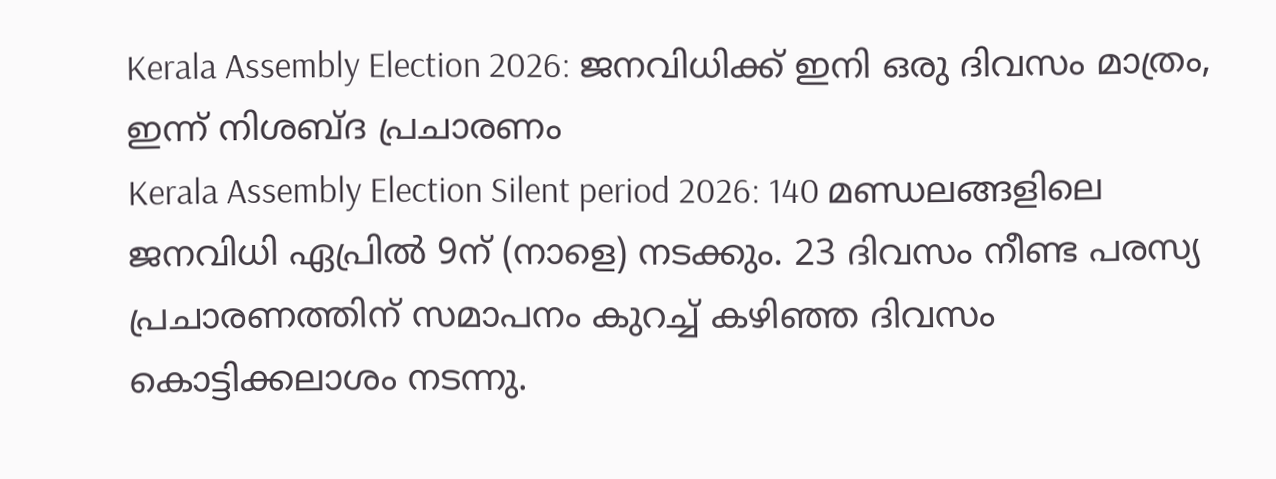Kerala Assembly Election 2026: ജനവിധിക്ക് ഇനി ഒരു ദിവസം മാത്രം, ഇന്ന് നിശബ്ദ പ്രചാരണം
Kerala Assembly Election Silent period 2026: 140 മണ്ഡലങ്ങളിലെ ജനവിധി ഏപ്രിൽ 9ന് (നാളെ) നടക്കും. 23 ദിവസം നീണ്ട പരസ്യ പ്രചാരണത്തിന് സമാപനം കുറച്ച് കഴിഞ്ഞ ദിവസം കൊട്ടിക്കലാശം നടന്നു.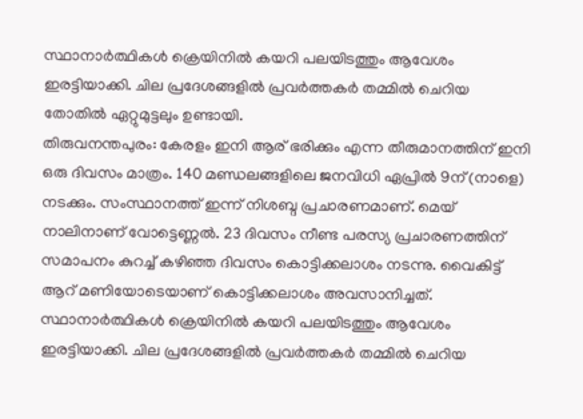സ്ഥാനാർത്ഥികൾ ക്രെയിനിൽ കയറി പലയിടത്തും ആവേശം ഇരട്ടിയാക്കി. ചില പ്രദേശങ്ങളിൽ പ്രവർത്തകർ തമ്മിൽ ചെറിയ തോതിൽ ഏറ്റുമുട്ടലും ഉണ്ടായി.
തിരുവനന്തപുരം: കേരളം ഇനി ആര് ഭരിക്കും എന്ന തീരുമാനത്തിന് ഇനി ഒരു ദിവസം മാത്രം. 140 മണ്ഡലങ്ങളിലെ ജനവിധി ഏപ്രിൽ 9ന് (നാളെ) നടക്കും. സംസ്ഥാനത്ത് ഇന്ന് നിശബ്ദ പ്രചാരണമാണ്. മെയ് നാലിനാണ് വോട്ടെണ്ണൽ. 23 ദിവസം നീണ്ട പരസ്യ പ്രചാരണത്തിന് സമാപനം കുറച്ച് കഴിഞ്ഞ ദിവസം കൊട്ടിക്കലാശം നടന്നു. വൈകിട്ട് ആറ് മണിയോടെയാണ് കൊട്ടിക്കലാശം അവസാനിച്ചത്. സ്ഥാനാർത്ഥികൾ ക്രെയിനിൽ കയറി പലയിടത്തും ആവേശം ഇരട്ടിയാക്കി. ചില പ്രദേശങ്ങളിൽ പ്രവർത്തകർ തമ്മിൽ ചെറിയ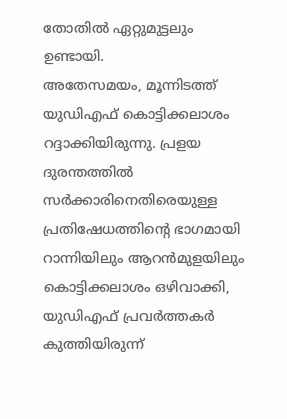തോതിൽ ഏറ്റുമുട്ടലും ഉണ്ടായി.
അതേസമയം, മൂന്നിടത്ത് യുഡിഎഫ് കൊട്ടിക്കലാശം റദ്ദാക്കിയിരുന്നു. പ്രളയ ദുരന്തത്തിൽ സർക്കാരിനെതിരെയുള്ള പ്രതിഷേധത്തിന്റെ ഭാഗമായി റാന്നിയിലും ആറൻമുളയിലും കൊട്ടിക്കലാശം ഒഴിവാക്കി, യുഡിഎഫ് പ്രവർത്തകർ കുത്തിയിരുന്ന്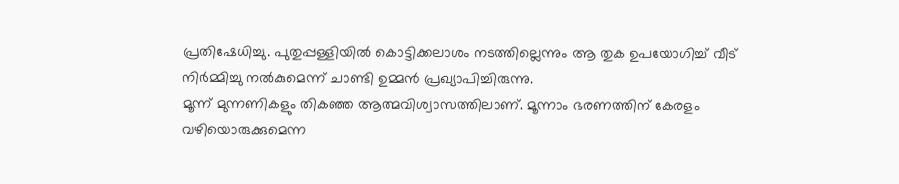പ്രതിഷേധിച്ചു. പുതുപ്പള്ളിയിൽ കൊട്ടിക്കലാശം നടത്തില്ലെന്നും ആ തുക ഉപയോഗിച്ച് വീട് നിർമ്മിച്ചു നൽകുമെന്ന് ചാണ്ടി ഉമ്മൻ പ്രഖ്യാപിച്ചിരുന്നു.
മൂന്ന് മുന്നണികളും തികഞ്ഞ ആത്മവിശ്വാസത്തിലാണ്. മൂന്നാം ഭരണത്തിന് കേരളം വഴിയൊരുക്കുമെന്ന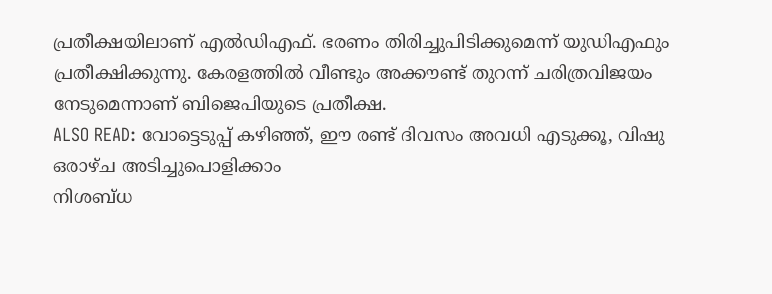പ്രതീക്ഷയിലാണ് എൽഡിഎഫ്. ഭരണം തിരിച്ചുപിടിക്കുമെന്ന് യുഡിഎഫും പ്രതീക്ഷിക്കുന്നു. കേരളത്തിൽ വീണ്ടും അക്കൗണ്ട് തുറന്ന് ചരിത്രവിജയം നേടുമെന്നാണ് ബിജെപിയുടെ പ്രതീക്ഷ.
ALSO READ: വോട്ടെടുപ്പ് കഴിഞ്ഞ്, ഈ രണ്ട് ദിവസം അവധി എടുക്കൂ, വിഷു ഒരാഴ്ച അടിച്ചുപൊളിക്കാം
നിശബ്ധ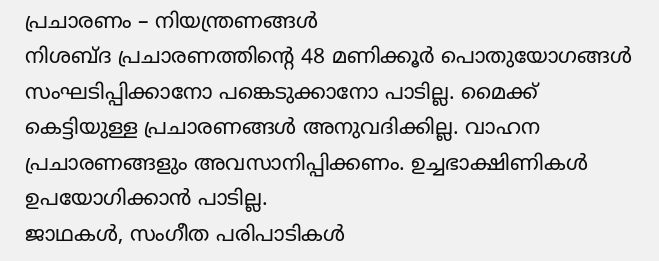പ്രചാരണം – നിയന്ത്രണങ്ങൾ
നിശബ്ദ പ്രചാരണത്തിന്റെ 48 മണിക്കൂർ പൊതുയോഗങ്ങൾ സംഘടിപ്പിക്കാനോ പങ്കെടുക്കാനോ പാടില്ല. മൈക്ക് കെട്ടിയുള്ള പ്രചാരണങ്ങൾ അനുവദിക്കില്ല. വാഹന പ്രചാരണങ്ങളും അവസാനിപ്പിക്കണം. ഉച്ചഭാക്ഷിണികൾ ഉപയോഗിക്കാൻ പാടില്ല.
ജാഥകൾ, സംഗീത പരിപാടികൾ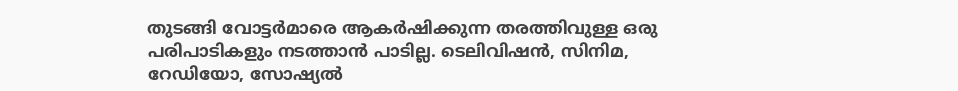തുടങ്ങി വോട്ടർമാരെ ആകർഷിക്കുന്ന തരത്തിവുള്ള ഒരു പരിപാടികളും നടത്താൻ പാടില്ല. ടെലിവിഷൻ, സിനിമ, റേഡിയോ, സോഷ്യൽ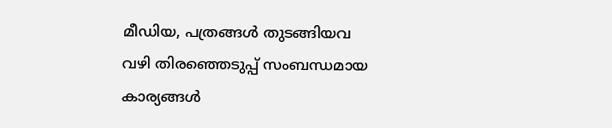മീഡിയ, പത്രങ്ങൾ തുടങ്ങിയവ വഴി തിരഞ്ഞെടുപ്പ് സംബന്ധമായ കാര്യങ്ങൾ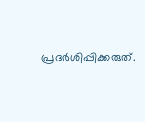പ്രദർശിപ്പിക്കരുത്.